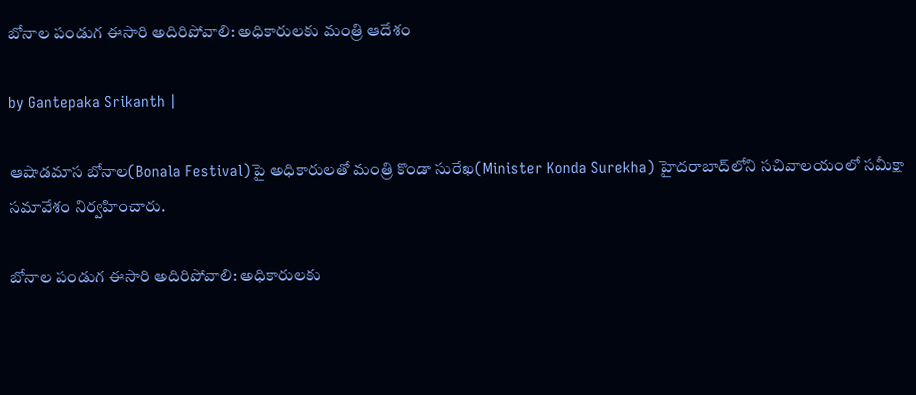బోనాల పండుగ ఈసారి అదిరిపోవాలి: అధికారులకు మంత్రి ఆదేశం

by Gantepaka Srikanth |

ఆషాడమాస బోనాల(Bonala Festival)పై అధికారులతో మంత్రి కొండా సురేఖ(Minister Konda Surekha) హైదరాబాద్‌లోని సచివాలయంలో సమీక్షా సమావేశం నిర్వహించారు.

బోనాల పండుగ ఈసారి అదిరిపోవాలి: అధికారులకు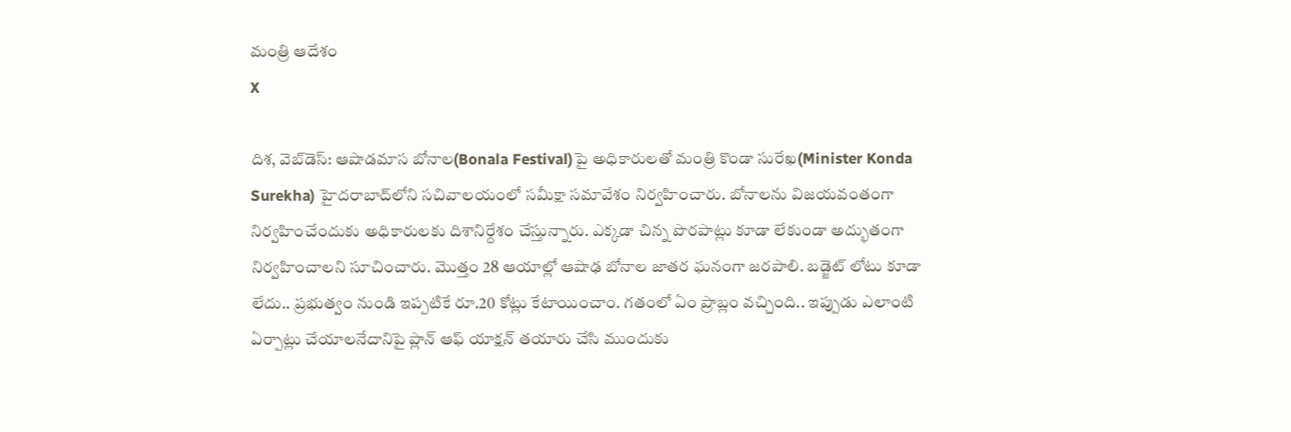మంత్రి ఆదేశం
X

దిశ, వెబ్‌డెస్: ఆషాడమాస బోనాల(Bonala Festival)పై అధికారులతో మంత్రి కొండా సురేఖ(Minister Konda Surekha) హైదరాబాద్‌లోని సచివాలయంలో సమీక్షా సమావేశం నిర్వహించారు. బోనాలను విజయవంతంగా నిర్వహించేందుకు అధికారులకు దిశానిర్దేశం చేస్తున్నారు. ఎక్కడా చిన్న పొరపాట్లు కూడా లేకుండా అద్భుతంగా నిర్వహించాలని సూచించారు. మొత్తం 28 ఆయాల్లో ఆషాఢ బోనాల జాతర ఘనంగా జరపాలి. బడ్జెట్ లోటు కూడా లేదు.. ప్రభుత్వం నుండి ఇప్పటికే రూ.20 కోట్లు కేటాయించాం. గతంలో ఏం ప్రాబ్లం వచ్చింది.. ఇప్పుడు ఎలాంటి ఏర్పాట్లు చేయాలనేదానిపై ప్లాన్ ఆఫ్ యాక్షన్ తయారు చేసి ముందుకు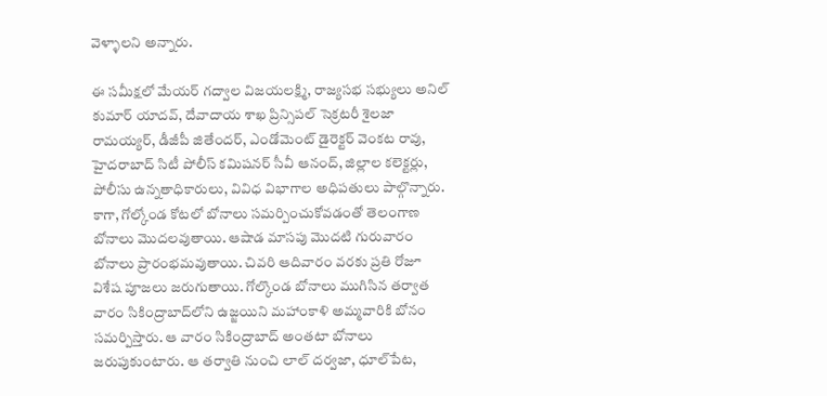వెళ్ళాలని అన్నారు.

ఈ సమీక్షలో మేయర్ గద్వాల విజయలక్ష్మి, రాజ్యసభ సభ్యులు అనిల్ కుమార్ యాదవ్, దేవాదాయ శాఖ ప్రిన్సిపల్ సెక్రటరీ శైలజా రామయ్యర్, డీజీపీ జితేందర్, ఎండోమెంట్ డైరెక్టర్ వెంకట రావు, హైదరాబాద్ సిటీ పోలీస్ కమిషనర్ సీవీ ఆనంద్, జిల్లాల కలెక్టర్లు, పోలీసు ఉన్నతాధికారులు, వివిధ విభాగాల అధిపతులు పాల్గొన్నారు. కాగా, గోల్కోండ కోటలో బోనాలు సమర్పించుకోవడంతో తెలంగాణ బోనాలు మొదలవుతాయి. ఆషాడ మాసపు మొదటి గురువారం బోనాలు ప్రారంభమవుతాయి. చివరి ఆదివారం వరకు ప్రతి రోజూ విశేష పూజలు జరుగుతాయి. గోల్కొండ బోనాలు ముగిసిన తర్వాత వారం సికింద్రాబాద్‌లోని ఉజ్జయిని మహాంకాళి అమ్మవారికి బోనం సమర్పిస్తారు. ఆ వారం సికింద్రాబాద్‌ అంతటా బోనాలు జరుపుకుంటారు. ఆ తర్వాతి నుంచి లాల్‌ దర్వజా, ధూల్‌పేట,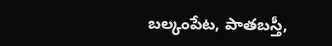బల్కంపేట, పాతబస్తీ,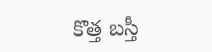కొత్త బస్తీ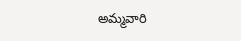అమ్మవారి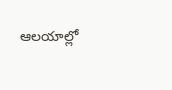ఆలయాల్లో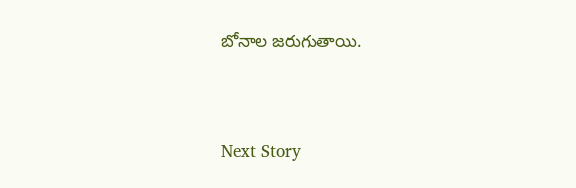బోనాల జరుగుతాయి.




Next Story